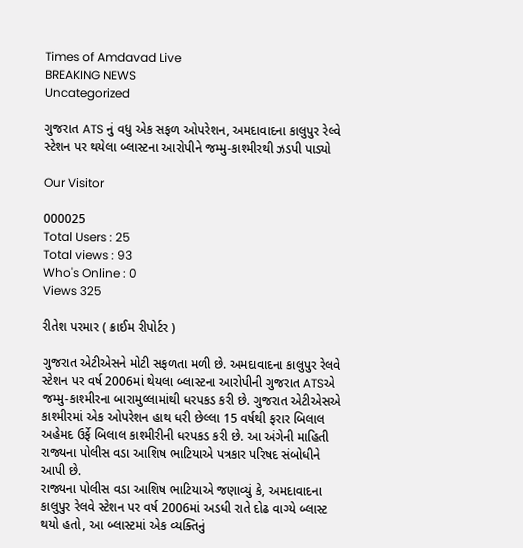Times of Amdavad Live
BREAKING NEWS
Uncategorized

ગુજરાત ATS નું વધુ એક સફળ ઓપરેશન, અમદાવાદના કાલુપુર રેલ્વે સ્ટેશન પર થયેલા બ્લાસ્ટના આરોપીને જમ્મુ-કાશ્મીરથી ઝડપી પાડ્યો

Our Visitor

000025
Total Users : 25
Total views : 93
Who's Online : 0
Views 325

રીતેશ પરમાર ( ક્રાઈમ રીપોર્ટર )

ગુજરાત એટીએસને મોટી સફળતા મળી છે. અમદાવાદના કાલુપુર રેલવે સ્ટેશન પર વર્ષ 2006માં થેયલા બ્લાસ્ટના આરોપીની ગુજરાત ATSએ જમ્મુ-કાશ્મીરના બારામુલ્લામાંથી ધરપકડ કરી છે. ગુજરાત એટીએસએ કાશ્મીરમાં એક ઓપરેશન હાથ ધરી છેલ્લા 15 વર્ષથી ફરાર બિલાલ અહેમદ ઉર્ફે બિલાલ કાશ્મીરીની ધરપકડ કરી છે. આ અંગેની માહિતી રાજ્યના પોલીસ વડા આશિષ ભાટિયાએ પત્રકાર પરિષદ સંબોધીને આપી છે.
રાજ્યના પોલીસ વડા આશિષ ભાટિયાએ જણાવ્યું કે, અમદાવાદના કાલુપુર રેલવે સ્ટેશન પર વર્ષ 2006માં અડધી રાતે દોઢ વાગ્યે બ્લાસ્ટ થયો હતો, આ બ્લાસ્ટમાં એક વ્યક્તિનું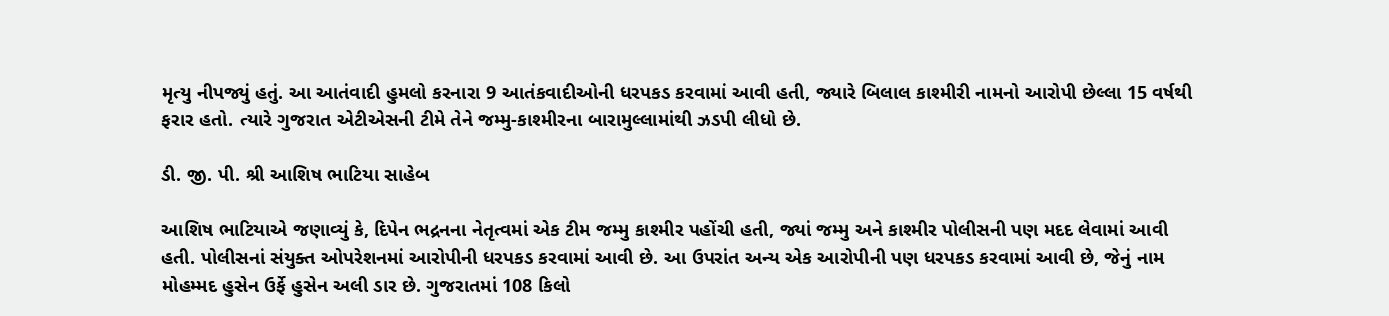મૃત્યુ નીપજ્યું હતું. આ આતંવાદી હુમલો કરનારા 9 આતંકવાદીઓની ધરપકડ કરવામાં આવી હતી, જ્યારે બિલાલ કાશ્મીરી નામનો આરોપી છેલ્લા 15 વર્ષથી ફરાર હતો. ત્યારે ગુજરાત એટીએસની ટીમે તેને જમ્મુ-કાશ્મીરના બારામુલ્લામાંથી ઝડપી લીધો છે.

ડી. જી. પી. શ્રી આશિષ ભાટિયા સાહેબ

આશિષ ભાટિયાએ જણાવ્યું કે, દિપેન ભદ્રનના નેતૃત્વમાં એક ટીમ જમ્મુ કાશ્મીર પહોંચી હતી, જ્યાં જમ્મુ અને કાશ્મીર પોલીસની પણ મદદ લેવામાં આવી હતી. પોલીસનાં સંયુક્ત ઓપરેશનમાં આરોપીની ધરપકડ કરવામાં આવી છે. આ ઉપરાંત અન્ય એક આરોપીની પણ ધરપકડ કરવામાં આવી છે, જેનું નામ મોહમ્મદ હુસેન ઉર્ફે હુસેન અલી ડાર છે. ગુજરાતમાં 108 કિલો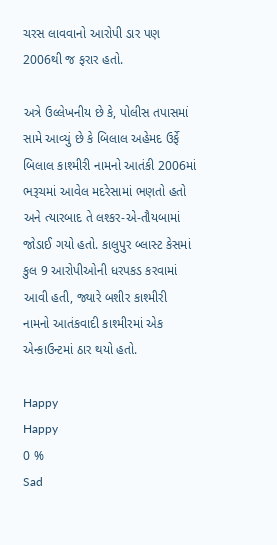ચરસ લાવવાનો આરોપી ડાર પણ 2006થી જ ફરાર હતો.

અત્રે ઉલ્લેખનીય છે કે, પોલીસ તપાસમાં સામે આવ્યું છે કે બિલાલ અહેમદ ઉર્ફે બિલાલ કાશ્મીરી નામનો આતંકી 2006માં ભરૂચમાં આવેલ મદરેસામાં ભણતો હતો અને ત્યારબાદ તે લશ્કર-એ-તૌયબામાં જોડાઈ ગયો હતો. કાલુપુર બ્લાસ્ટ કેસમાં કુલ 9 આરોપીઓની ધરપકડ કરવામાં આવી હતી, જ્યારે બશીર કાશ્મીરી નામનો આતંકવાદી કાશ્મીરમાં એક એન્કાઉન્ટમાં ઠાર થયો હતો.

Happy
Happy
0 %
Sad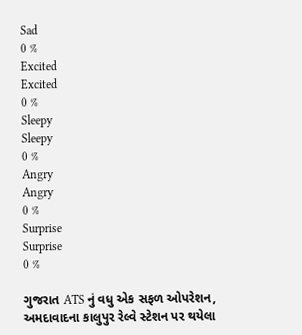Sad
0 %
Excited
Excited
0 %
Sleepy
Sleepy
0 %
Angry
Angry
0 %
Surprise
Surprise
0 %

ગુજરાત ATS નું વધુ એક સફળ ઓપરેશન, અમદાવાદના કાલુપુર રેલ્વે સ્ટેશન પર થયેલા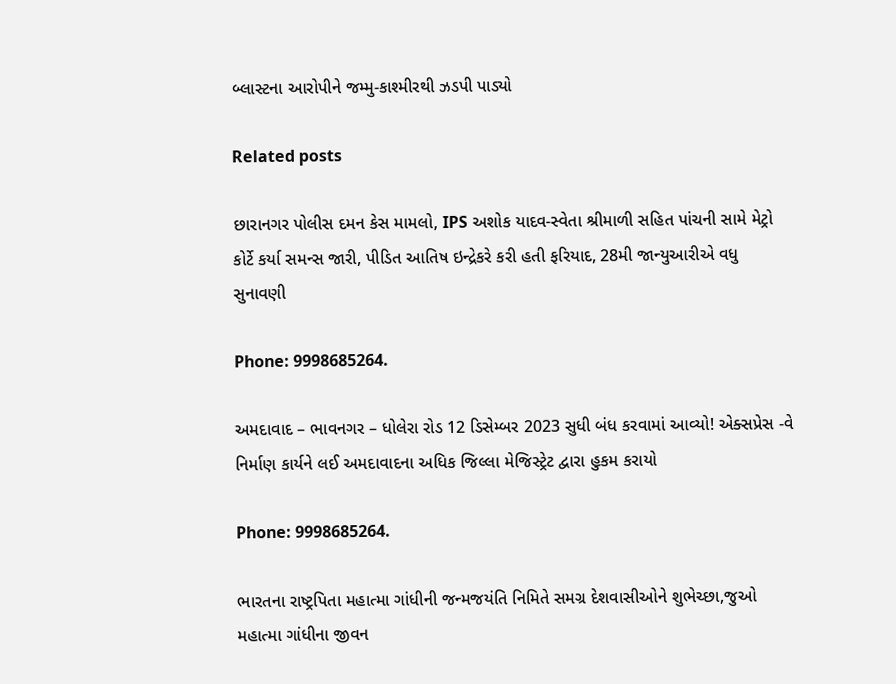બ્લાસ્ટના આરોપીને જમ્મુ-કાશ્મીરથી ઝડપી પાડ્યો

Related posts

છારાનગર પોલીસ દમન કેસ મામલો, IPS અશોક યાદવ-સ્વેતા શ્રીમાળી સહિત પાંચની સામે મેટ્રો કોર્ટે કર્યા સમન્સ જારી, પીડિત આતિષ ઇન્દ્રેકરે કરી હતી ફરિયાદ, 28મી જાન્યુઆરીએ વધુ સુનાવણી

Phone: 9998685264.

અમદાવાદ – ભાવનગર – ધોલેરા રોડ 12 ડિસેમ્બર 2023 સુધી બંધ કરવામાં આવ્યો! એક્સપ્રેસ -વે નિર્માણ કાર્યને લઈ અમદાવાદના અધિક જિલ્લા મેજિસ્ટ્રેટ દ્વારા હુકમ કરાયો

Phone: 9998685264.

ભારતના રાષ્ટ્રપિતા મહાત્મા ગાંધીની જન્મજયંતિ નિમિતે સમગ્ર દેશવાસીઓને શુભેચ્છા,જુઓ મહાત્મા ગાંધીના જીવન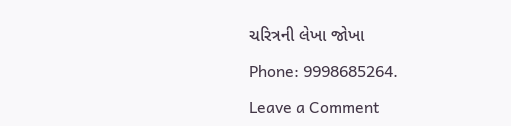ચરિત્રની લેખા જોખા

Phone: 9998685264.

Leave a Comment